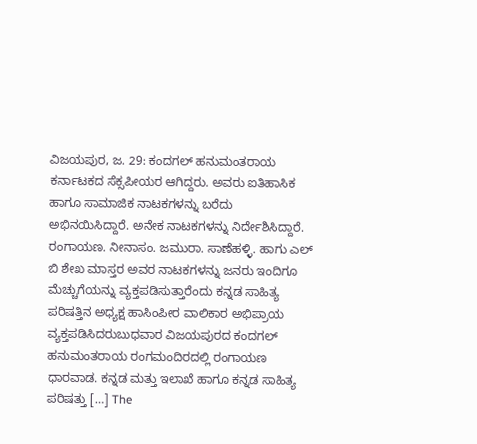ವಿಜಯಪುರ, ಜ. 29: ಕಂದಗಲ್ ಹನುಮಂತರಾಯ ಕರ್ನಾಟಕದ ಸೆಕ್ಸಪೀಯರ ಆಗಿದ್ದರು. ಅವರು ಐತಿಹಾಸಿಕ ಹಾಗೂ ಸಾಮಾಜಿಕ ನಾಟಕಗಳನ್ನು ಬರೆದು ಅಭಿನಯಿಸಿದ್ದಾರೆ. ಅನೇಕ ನಾಟಕಗಳನ್ನು ನಿರ್ದೇಶಿಸಿದ್ದಾರೆ. ರಂಗಾಯಣ. ನೀನಾಸಂ. ಜಮುರಾ. ಸಾಣೆಹಳ್ಳಿ. ಹಾಗು ಎಲ್ ಬಿ ಶೇಖ ಮಾಸ್ತರ ಅವರ ನಾಟಕಗಳನ್ನು ಜನರು ಇಂದಿಗೂ ಮೆಚ್ಚುಗೆಯನ್ನು ವ್ಯಕ್ತಪಡಿಸುತ್ತಾರೆಂದು ಕನ್ನಡ ಸಾಹಿತ್ಯ ಪರಿಷತ್ತಿನ ಅಧ್ಯಕ್ಷ ಹಾಸಿಂಪೀರ ವಾಲಿಕಾರ ಅಭಿಪ್ರಾಯ ವ್ಯಕ್ತಪಡಿಸಿದರುಬುಧವಾರ ವಿಜಯಪುರದ ಕಂದಗಲ್ ಹನುಮಂತರಾಯ ರಂಗಮಂದಿರದಲ್ಲಿ ರಂಗಾಯಣ ಧಾರವಾಡ. ಕನ್ನಡ ಮತ್ತು ಇಲಾಖೆ ಹಾಗೂ ಕನ್ನಡ ಸಾಹಿತ್ಯ ಪರಿಷತ್ತು […] The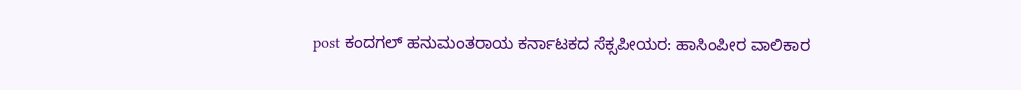post ಕಂದಗಲ್ ಹನುಮಂತರಾಯ ಕರ್ನಾಟಕದ ಸೆಕ್ಸಪೀಯರ: ಹಾಸಿಂಪೀರ ವಾಲಿಕಾರ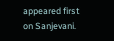appeared first on Sanjevani.